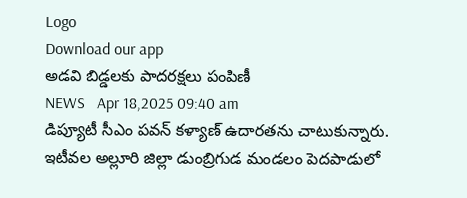Logo
Download our app
అడవి బిడ్డ‌ల‌కు పాద‌ర‌క్ష‌లు పంపిణీ
NEWS   Apr 18,2025 09:40 am
డిప్యూటీ సీఎం ప‌వ‌న్ క‌ళ్యాణ్ ఉదార‌త‌ను చాటుకున్నారు. ఇటీవల అల్లూరి జిల్లా డుంబ్రిగుడ మండలం పెదపాడులో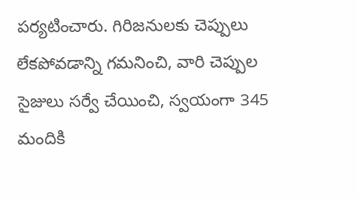పర్యటించారు. గిరిజనులకు చెప్పులు లేకపోవడాన్ని గమనించి, వారి చెప్పుల సైజులు సర్వే చేయించి, స్వయంగా 345 మందికి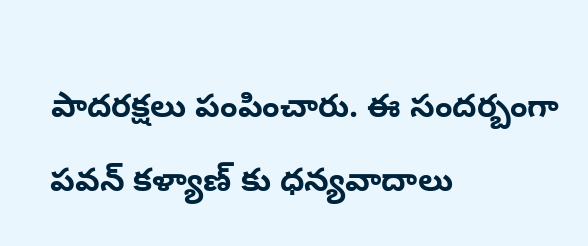పాదరక్షలు పంపించారు. ఈ సంద‌ర్బంగా ప‌వ‌న్ క‌ళ్యాణ్ కు ధ‌న్య‌వాదాలు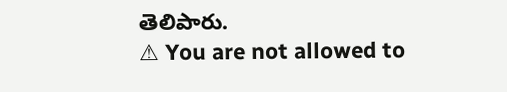తెలిపారు.
⚠ You are not allowed to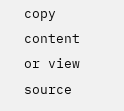copy content or view source